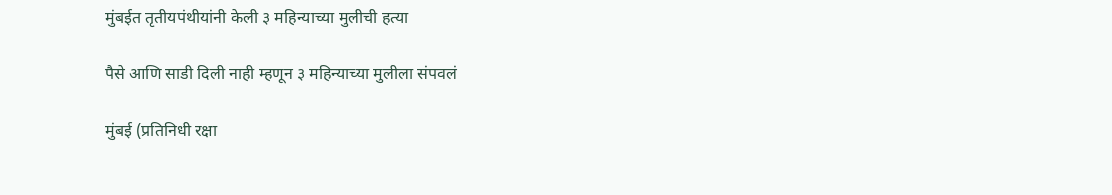मुंबईत तृतीयपंथीयांनी केली ३ महिन्याच्या मुलीची हत्या

पैसे आणि साडी दिली नाही म्हणून ३ महिन्याच्या मुलीला संपवलं

मुंबई (प्रतिनिधी रक्षा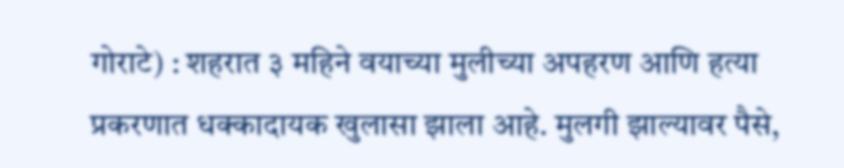गोराटे) : शहरात ३ महिने वयाच्या मुलीच्या अपहरण आणि हत्या प्रकरणात धक्कादायक खुलासा झाला आहे. मुलगी झाल्यावर पैसे,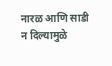नारळ आणि साडी न दिल्यामुळे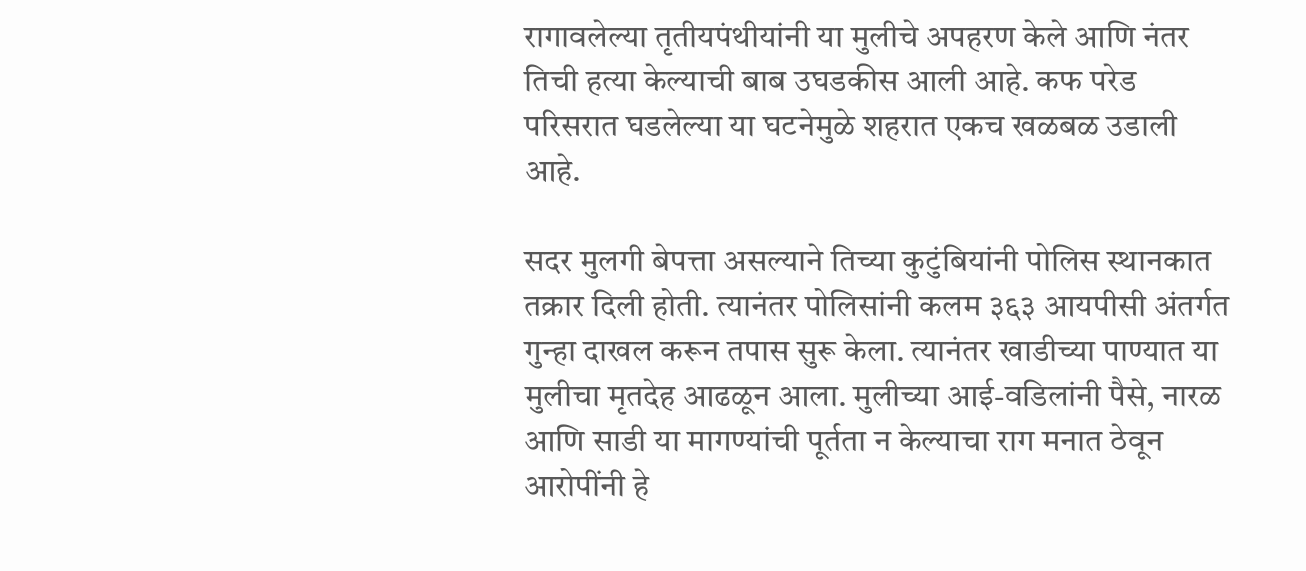रागावलेल्या तृतीयपंथीयांनी या मुलीचे अपहरण केले आणि नंतर तिची हत्या केल्याची बाब उघडकीस आली आहे. कफ परेड परिसरात घडलेल्या या घटनेमुळे शहरात एकच खळबळ उडाली आहे.

सदर मुलगी बेपत्ता असल्याने तिच्या कुटुंबियांनी पोलिस स्थानकात तक्रार दिली होती. त्यानंतर पोलिसांनी कलम ३६३ आयपीसी अंतर्गत गुन्हा दाखल करून तपास सुरू केला. त्यानंतर खाडीच्या पाण्यात या मुलीचा मृतदेह आढळून आला. मुलीच्या आई-वडिलांनी पैसे, नारळ आणि साडी या मागण्यांची पूर्तता न केल्याचा राग मनात ठेवून आरोपींनी हे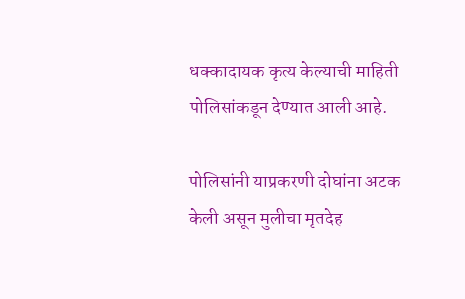धक्कादायक कृत्य केल्याची माहिती पोलिसांकडून देण्यात आली आहे.

पोलिसांनी याप्रकरणी दोघांना अटक केली असून मुलीचा मृतदेह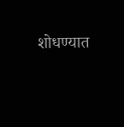शोधण्यात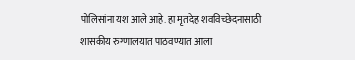पोलिसांना यश आले आहे. हा मृतदेह शवविच्छेदनासाठी शासकीय रुग्णालयात पाठवण्यात आला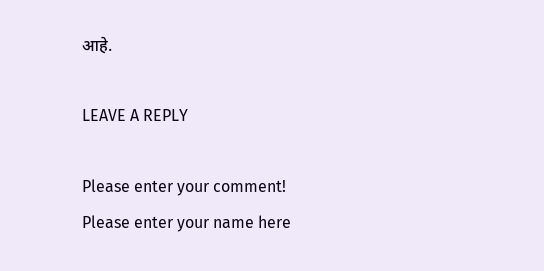आहे.

LEAVE A REPLY

Please enter your comment!
Please enter your name here